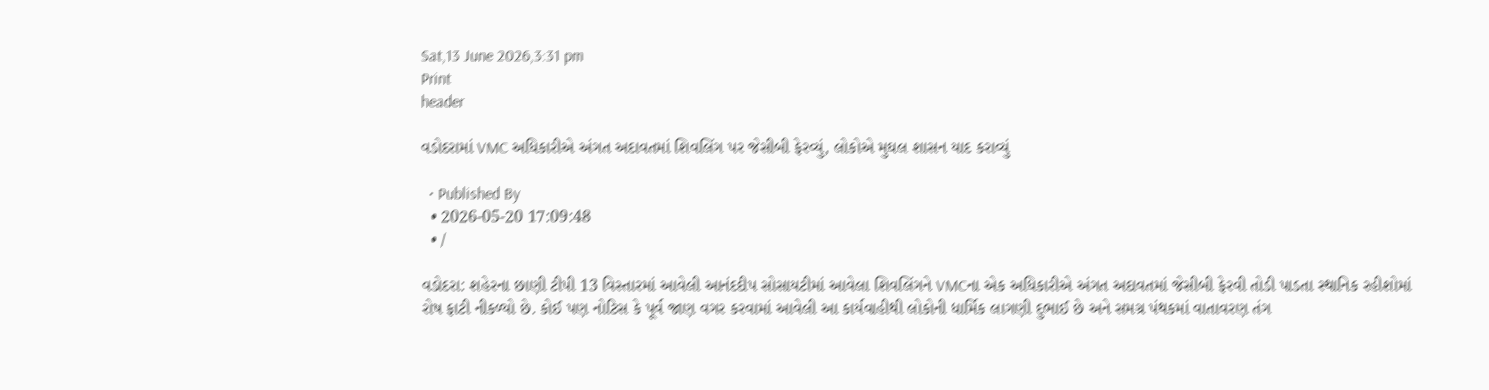Sat,13 June 2026,3:31 pm
Print
header

વડોદરામાં VMC અધિકારીએ અંગત અદાવતમાં શિવલિંગ પર જેસીબી ફેરવ્યું, લોકોએ મુઘલ શાસન યાદ કરાવ્યું

  • Published By
  • 2026-05-20 17:09:48
  • /

વડોદરા: શહેરના છાણી ટીપી 13 વિસ્તારમાં આવેલી આનંદદીપ સોસાયટીમાં આવેલા શિવલિંગને VMCના એક અધિકારીએ અંગત અદાવતમાં જેસીબી ફેરવી તોડી પાડતા સ્થાનિક રહીશોમાં રોષ ફાટી નીકળ્યો છે. કોઈ પણ નોટિસ કે પૂર્વ જાણ વગર કરવામાં આવેલી આ કાર્યવાહીથી લોકોની ધાર્મિક લાગણી દુભાઈ છે અને સમગ્ર પંથકમાં વાતાવરણ તંગ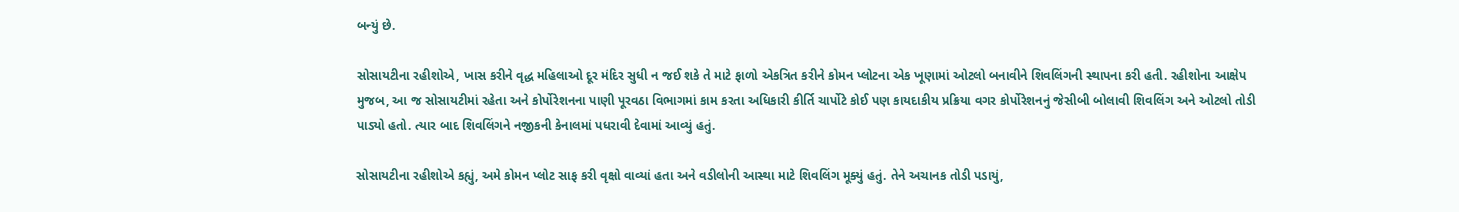બન્યું છે.

સોસાયટીના રહીશોએ, ખાસ કરીને વૃદ્ધ મહિલાઓ દૂર મંદિર સુધી ન જઈ શકે તે માટે ફાળો એકત્રિત કરીને કોમન પ્લોટના એક ખૂણામાં ઓટલો બનાવીને શિવલિંગની સ્થાપના કરી હતી. રહીશોના આક્ષેપ મુજબ, આ જ સોસાયટીમાં રહેતા અને કોર્પોરેશનના પાણી પૂરવઠા વિભાગમાં કામ કરતા અધિકારી કીર્તિ ચાર્પોટે કોઈ પણ કાયદાકીય પ્રક્રિયા વગર કોર્પોરેશનનું જેસીબી બોલાવી શિવલિંગ અને ઓટલો તોડી પાડ્યો હતો. ત્યાર બાદ શિવલિંગને નજીકની કેનાલમાં પધરાવી દેવામાં આવ્યું હતું.

સોસાયટીના રહીશોએ કહ્યું, અમે કોમન પ્લોટ સાફ કરી વૃક્ષો વાવ્યાં હતા અને વડીલોની આસ્થા માટે શિવલિંગ મૂક્યું હતું. તેને અચાનક તોડી પડાયું,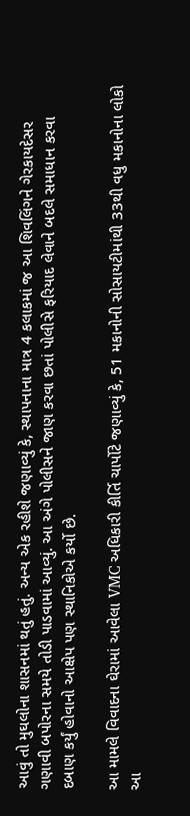આવું તો મુઘલોના શાસનમાં થતું હતું. અન્ય એક રહીશે જણાવ્યું કે, સ્થાપનાના માત્ર 4 કલાકમાં જ આ શિવલિંગને ગેરકાયદેસર ગણાવી બપોરના સમયે તોડી પાડવામાં આવ્યું. આ અંગે પોલીસને જાણ કરવા છતાં પોલીસે ફરિયાદ લેવાને બદલે સમાધાન કરવા દબાણ કર્યું હોવાનો આક્ષેપ પણ સ્થાનિકોએ કર્યો છે.

આ મામલે વિવાદના ઘેરામાં આવેલા VMC અધિકારી કીર્તિ ચાર્પોટે જણાવ્યું કે, 51 મકાનોની સોસાયટીમાંથી 33થી વધુ મકાનોના લોકો આ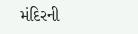મંદિરની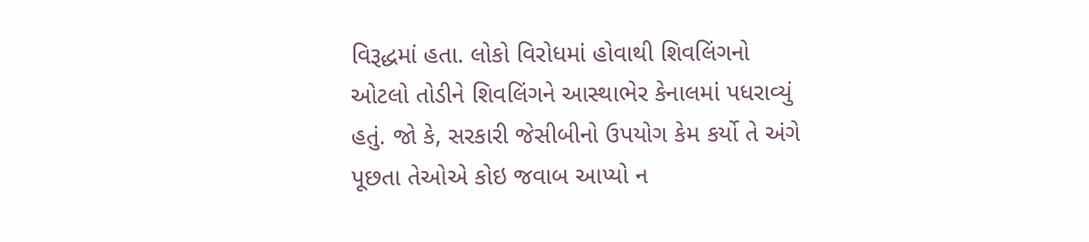વિરૂદ્ધમાં હતા. લોકો વિરોધમાં હોવાથી શિવલિંગનો ઓટલો તોડીને શિવલિંગને આસ્થાભેર કેનાલમાં પધરાવ્યું હતું. જો કે, સરકારી જેસીબીનો ઉપયોગ કેમ કર્યો તે અંગે પૂછતા તેઓએ કોઇ જવાબ આપ્યો ન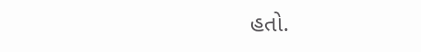હતો.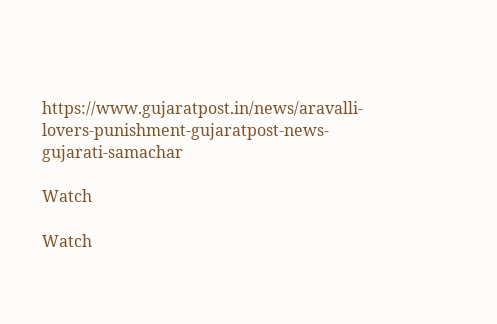https://www.gujaratpost.in/news/aravalli-lovers-punishment-gujaratpost-news-gujarati-samachar

Watch

Watch